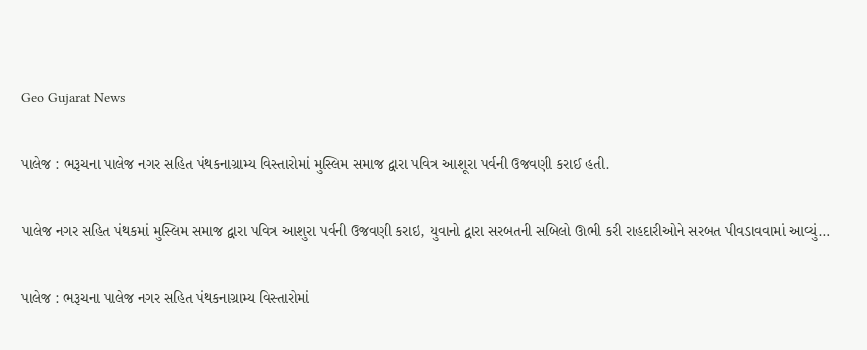Geo Gujarat News

પાલેજ : ભરૂચના પાલેજ નગર સહિત પંથકનાગ્રામ્ય વિસ્તારોમાં મુસ્લિમ સમાજ દ્વારા પવિત્ર આશૂરા પર્વની ઉજવણી કરાઈ હતી.

પાલેજ નગર સહિત પંથકમાં મુસ્લિમ સમાજ દ્વારા પવિત્ર આશુરા પર્વની ઉજવણી કરાઇ, યુવાનો દ્વારા સરબતની સબિલો ઊભી કરી રાહદારીઓને સરબત પીવડાવવામાં આવ્યું…

પાલેજ : ભરૂચના પાલેજ નગર સહિત પંથકનાગ્રામ્ય વિસ્તારોમાં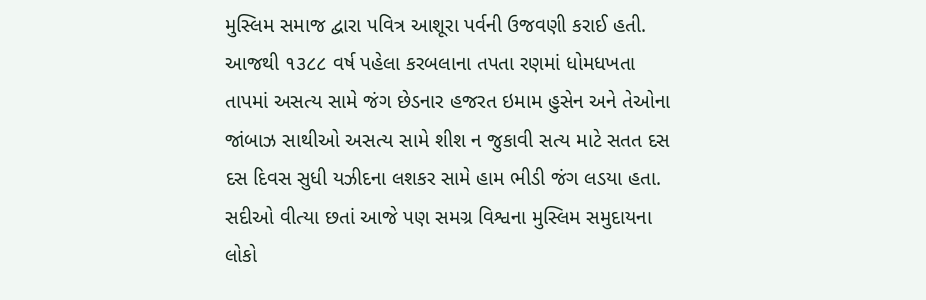મુસ્લિમ સમાજ દ્વારા પવિત્ર આશૂરા પર્વની ઉજવણી કરાઈ હતી. આજથી ૧૩૮૮ વર્ષ પહેલા કરબલાના તપતા રણમાં ધોમધખતા તાપમાં અસત્ય સામે જંગ છેડનાર હજરત ઇમામ હુસેન અને તેઓના જાંબાઝ સાથીઓ અસત્ય સામે શીશ ન જુકાવી સત્ય માટે સતત દસ દસ દિવસ સુધી યઝીદના લશકર સામે હામ ભીડી જંગ લડયા હતા. સદીઓ વીત્યા છતાં આજે પણ સમગ્ર વિશ્વના મુસ્લિમ સમુદાયના લોકો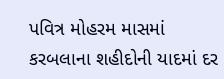પવિત્ર મોહરમ માસમાં કરબલાના શહીદોની યાદમાં દર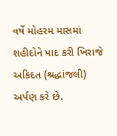વર્ષે મોહરમ માસમાં શહીદોને પાદ કરી ખિરાજે અકિદત (શ્રદ્ધાંજલી) અર્પણ કરે છે.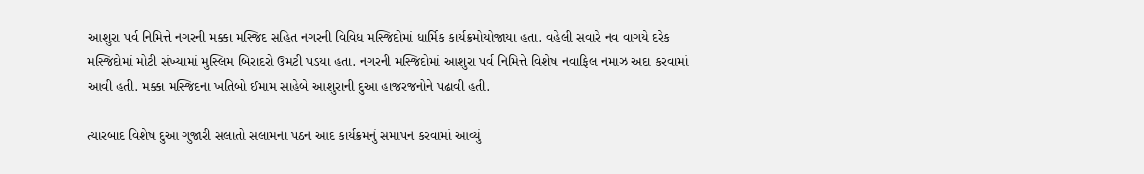આશુરા પર્વ નિમિત્તે નગરની મક્કા મસ્જિદ સહિત નગરની વિવિધ મસ્જિદોમાં ધાર્મિક કાર્યક્રમોયોજાયા હતા. વહેલી સવારે નવ વાગયે દરેક મસ્જિદોમાં મોટી સંખ્યામાં મુસ્લિમ બિરાદરો ઉમટી પડયા હતા. નગરની મસ્જિદોમાં આશુરા પર્વ નિમિત્તે વિશેષ નવાફિલ નમાઝ અદા કરવામાં આવી હતી. મક્કા મસ્જિદના ખતિબો ઈમામ સાહેબે આશુરાની દુઆ હાજરજનોને પઢાવી હતી.

ત્યારબાદ વિશેષ દુઆ ગુજારી સલાતો સલામના પઠન આદ કાર્યક્રમનું સમાપન કરવામાં આવ્યું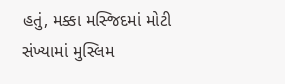હતું, મક્કા મસ્જિદમાં મોટી સંખ્યામાં મુસ્લિમ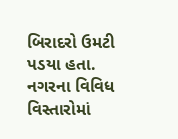બિરાદરો ઉમટી પડયા હતા. નગરના વિવિધ વિસ્તારોમાં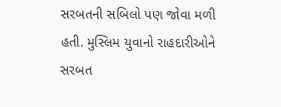સરબતની સબિલો પણ જોવા મળી હતી. મુસ્લિમ યુવાનો રાહદારીઓને સરબત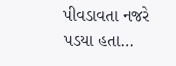પીવડાવતા નજરે પડયા હતા…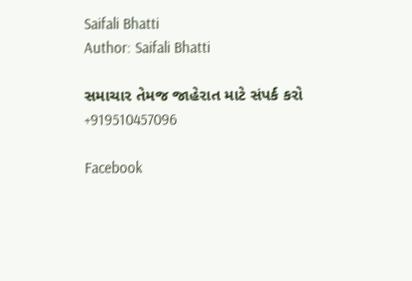Saifali Bhatti
Author: Saifali Bhatti

સમાચાર તેમજ જાહેરાત માટે સંપર્ક કરો +919510457096

Facebook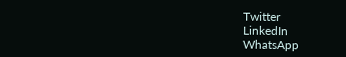Twitter
LinkedIn
WhatsApp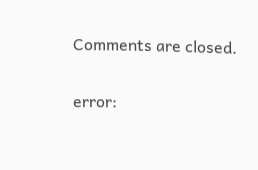Comments are closed.

error: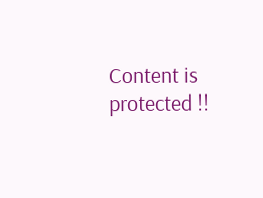Content is protected !!